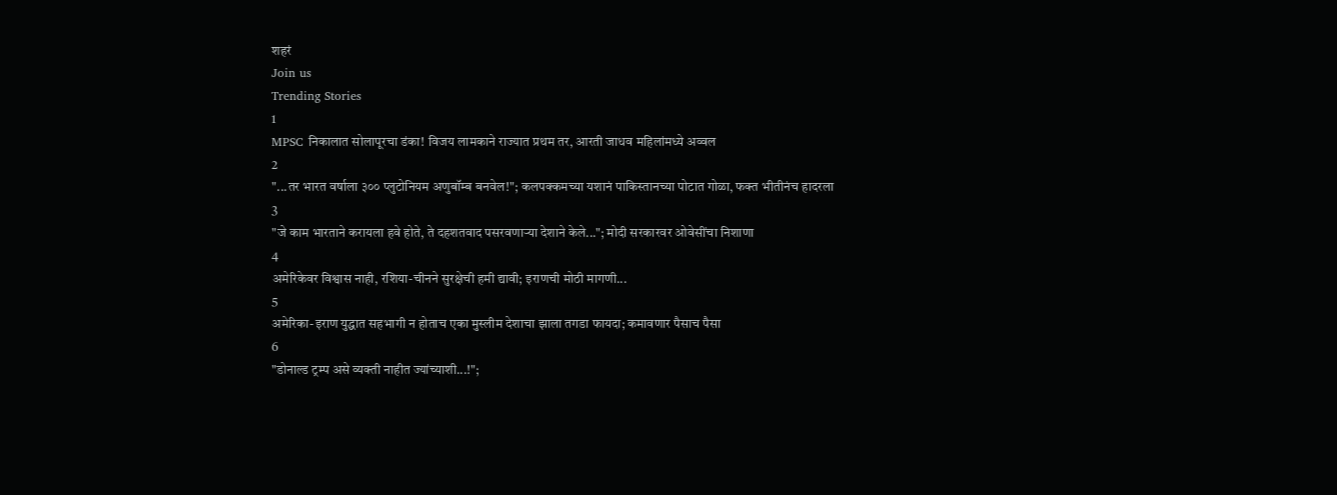शहरं
Join us
Trending Stories
1
MPSC निकालात सोलापूरचा डंका! विजय लामकाने राज्यात प्रथम तर, आरती जाधव महिलांमध्ये अव्वल
2
"...तर भारत वर्षाला ३०० प्लुटोनियम अणुबॉम्ब बनवेल!"; कलपक्कमच्या यशानं पाकिस्तानच्या पोटात गोळा, फक्त भीतीनंच हादरला
3
"जे काम भारताने करायला हवे होते, ते दहशतवाद पसरवणाऱ्या देशाने केले..."; मोदी सरकारवर ओवेसींचा निशाणा
4
अमेरिकेवर विश्वास नाही, रशिया-चीनने सुरक्षेची हमी द्यावी; इराणची मोठी मागणी...
5
अमेरिका-इराण युद्धात सहभागी न होताच एका मुस्लीम देशाचा झाला तगडा फायदा; कमावणार पैसाच पैसा
6
"डोनाल्ड ट्रम्प असे व्यक्ती नाहीत ज्यांच्याशी...!";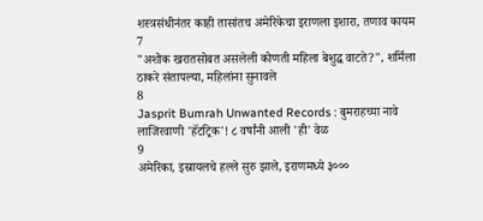शस्त्रसंधीनंतर काही तासांतच अमेरिकेचा इराणला इशारा, तणाव कायम
7
"अशोक खरातसोबत असलेली कोणती महिला बेशुद्ध वाटते?", शर्मिला ठाकरे संतापल्या, महिलांना सुनावले
8
Jasprit Bumrah Unwanted Records : बुमराहच्या नावे लाजिरवाणी 'हॅटट्रिक'! ८ वर्षांनी आली 'ही' वेळ
9
अमेरिका, इस्रायलचे हल्ले सुरु झाले, इराणमध्ये ३०००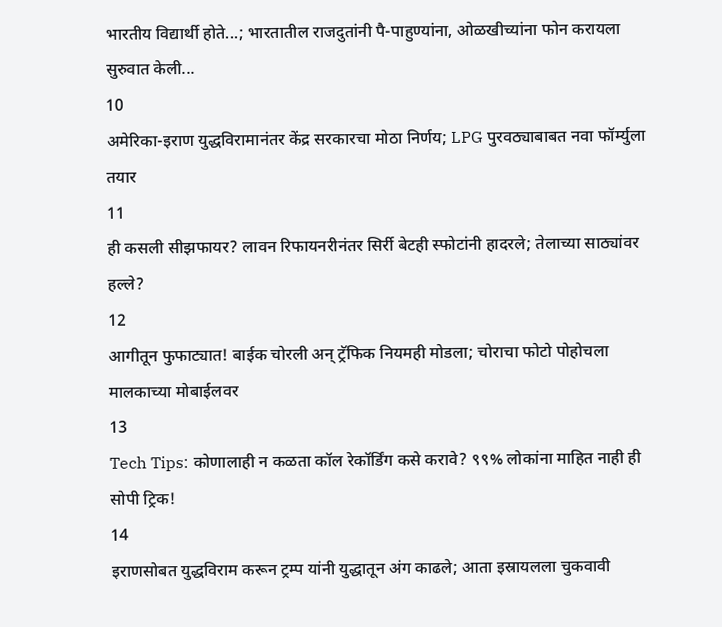भारतीय विद्यार्थी होते...; भारतातील राजदुतांनी पै-पाहुण्यांना, ओळखीच्यांना फोन करायला सुरुवात केली...
10
अमेरिका-इराण युद्धविरामानंतर केंद्र सरकारचा मोठा निर्णय; LPG पुरवठ्याबाबत नवा फॉर्म्युला तयार
11
ही कसली सीझफायर? लावन रिफायनरीनंतर सिर्री बेटही स्फोटांनी हादरले; तेलाच्या साठ्यांवर हल्ले?
12
आगीतून फुफाट्यात! बाईक चोरली अन् ट्रॅफिक नियमही मोडला; चोराचा फोटो पोहोचला मालकाच्या मोबाईलवर
13
Tech Tips: कोणालाही न कळता कॉल रेकॉर्डिंग कसे करावे? ९९% लोकांना माहित नाही ही सोपी ट्रिक!
14
इराणसोबत युद्धविराम करून ट्रम्प यांनी युद्धातून अंग काढले; आता इस्रायलला चुकवावी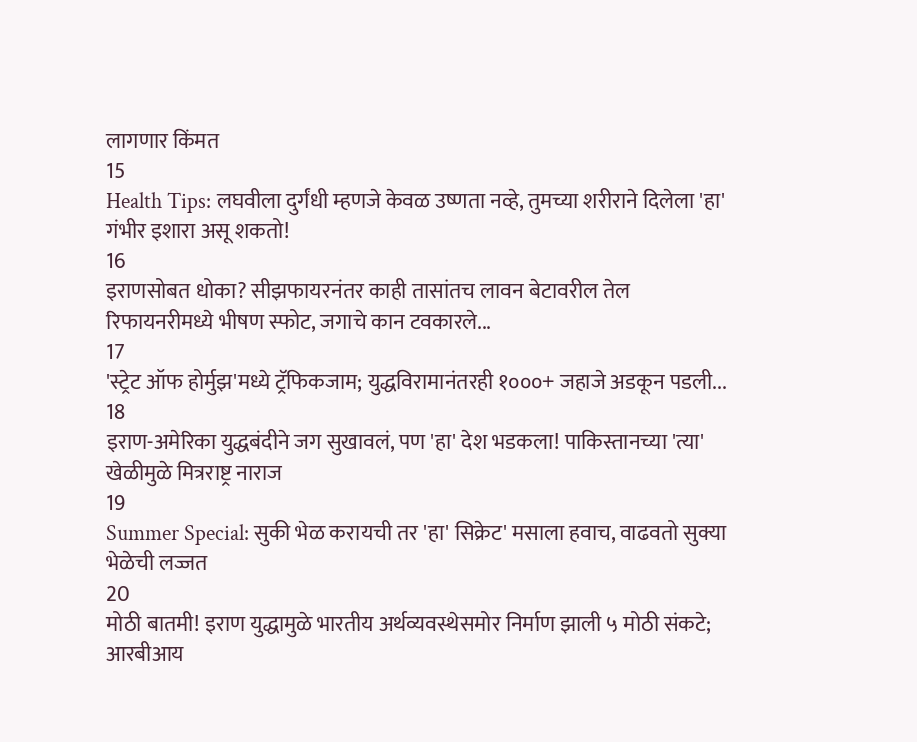लागणार किंमत
15
Health Tips: लघवीला दुर्गंधी म्हणजे केवळ उष्णता नव्हे, तुमच्या शरीराने दिलेला 'हा' गंभीर इशारा असू शकतो!
16
इराणसोबत धोका? सीझफायरनंतर काही तासांतच लावन बेटावरील तेल रिफायनरीमध्ये भीषण स्फोट, जगाचे कान टवकारले...
17
'स्ट्रेट ऑफ होर्मुझ'मध्ये ट्रॅफिकजाम; युद्धविरामानंतरही १०००+ जहाजे अडकून पडली...
18
इराण-अमेरिका युद्धबंदीने जग सुखावलं, पण 'हा' देश भडकला! पाकिस्तानच्या 'त्या' खेळीमुळे मित्रराष्ट्र नाराज
19
Summer Special: सुकी भेळ करायची तर 'हा' सिक्रेट' मसाला हवाच, वाढवतो सुक्या भेळेची लज्जत
20
मोठी बातमी! इराण युद्धामुळे भारतीय अर्थव्यवस्थेसमोर निर्माण झाली ५ मोठी संकटे; आरबीआय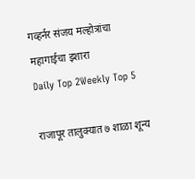गव्हर्नर संजय मल्होत्रांचा महागाईचा इशारा
Daily Top 2Weekly Top 5

राजापूर तालुक्यात ७ शाळा शून्य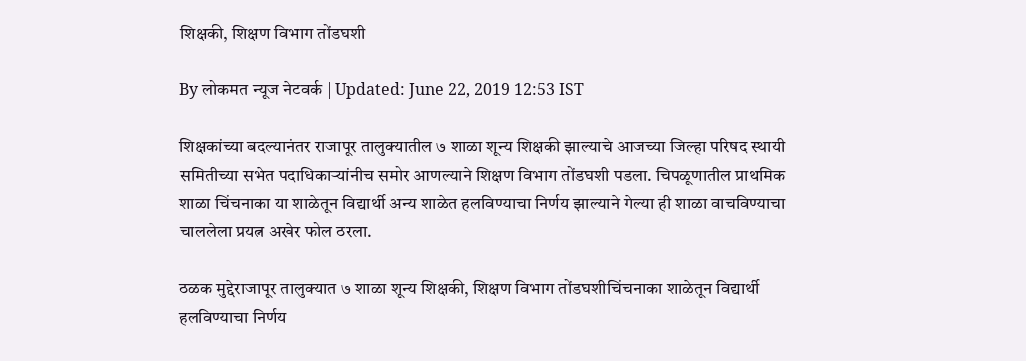शिक्षकी, शिक्षण विभाग तोंडघशी

By लोकमत न्यूज नेटवर्क | Updated: June 22, 2019 12:53 IST

शिक्षकांच्या बदल्यानंतर राजापूर तालुक्यातील ७ शाळा शून्य शिक्षकी झाल्याचे आजच्या जिल्हा परिषद स्थायी समितीच्या सभेत पदाधिकाऱ्यांनीच समोर आणल्याने शिक्षण विभाग तोंडघशी पडला. चिपळूणातील प्राथमिक शाळा चिंचनाका या शाळेतून विद्यार्थी अन्य शाळेत हलविण्याचा निर्णय झाल्याने गेल्या ही शाळा वाचविण्याचा चाललेला प्रयत्न अखेर फोल ठरला.

ठळक मुद्देराजापूर तालुक्यात ७ शाळा शून्य शिक्षकी, शिक्षण विभाग तोंडघशीचिंचनाका शाळेतून विद्यार्थी हलविण्याचा निर्णय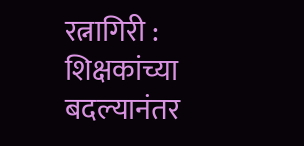रत्नागिरी : शिक्षकांच्या बदल्यानंतर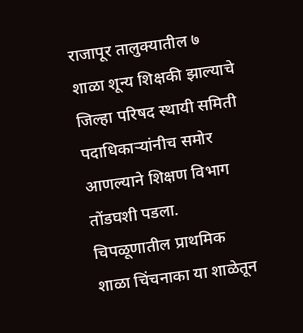राजापूर तालुक्यातील ७ शाळा शून्य शिक्षकी झाल्याचे  जिल्हा परिषद स्थायी समिती पदाधिकाऱ्यांनीच समोर आणल्याने शिक्षण विभाग तोंडघशी पडला. चिपळूणातील प्राथमिक शाळा चिंचनाका या शाळेतून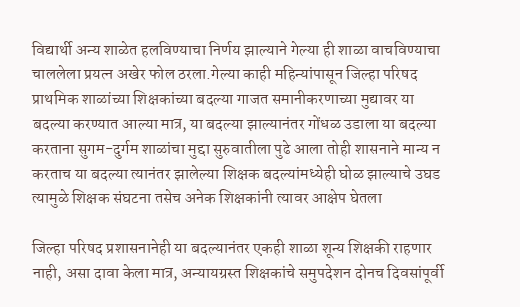विद्यार्थी अन्य शाळेत हलविण्याचा निर्णय झाल्याने गेल्या ही शाळा वाचविण्याचा चाललेला प्रयत्न अखेर फोल ठरला.गेल्या काही महिन्यांपासून जिल्हा परिषद प्राथमिक शाळांच्या शिक्षकांच्या बदल्या गाजत समानीकरणाच्या मुद्यावर या बदल्या करण्यात आल्या मात्र, या बदल्या झाल्यानंतर गोंधळ उडाला या बदल्या करताना सुगम-दुर्गम शाळांचा मुद्दा सुरुवातीला पुढे आला तोही शासनाने मान्य न करताच या बदल्या त्यानंतर झालेल्या शिक्षक बदल्यांमध्येही घोळ झाल्याचे उघड त्यामुळे शिक्षक संघटना तसेच अनेक शिक्षकांनी त्यावर आक्षेप घेतला

जिल्हा परिषद प्रशासनानेही या बदल्यानंतर एकही शाळा शून्य शिक्षकी राहणार नाही, असा दावा केला मात्र, अन्यायग्रस्त शिक्षकांचे समुपदेशन दोनच दिवसांपूर्वी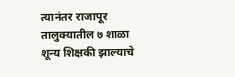त्यानंतर राजापूर तालुक्यातील ७ शाळा शून्य शिक्षकी झाल्याचे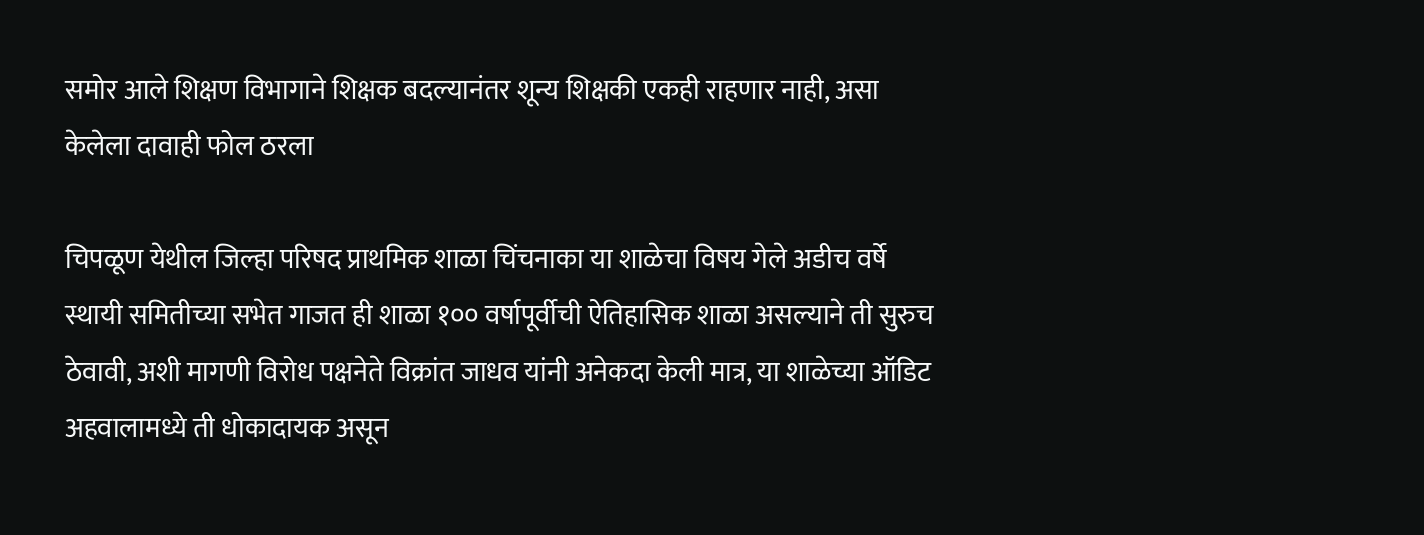समोर आले शिक्षण विभागाने शिक्षक बदल्यानंतर शून्य शिक्षकी एकही राहणार नाही, असा केलेला दावाही फोल ठरला

चिपळूण येथील जिल्हा परिषद प्राथमिक शाळा चिंचनाका या शाळेचा विषय गेले अडीच वर्षे स्थायी समितीच्या सभेत गाजत ही शाळा १०० वर्षापूर्वीची ऐतिहासिक शाळा असल्याने ती सुरुच ठेवावी, अशी मागणी विरोध पक्षनेते विक्रांत जाधव यांनी अनेकदा केली मात्र, या शाळेच्या ऑडिट अहवालामध्ये ती धोकादायक असून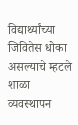विद्यार्थ्यांच्या जिवितेस धोका असल्याचे म्हटले  शाळा व्यवस्थापन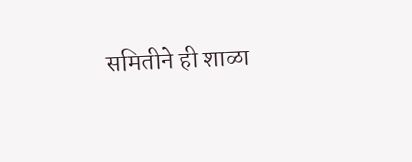समितीने ही शाळा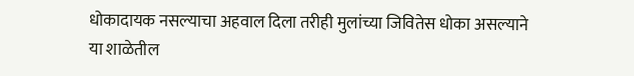धोकादायक नसल्याचा अहवाल दिला तरीही मुलांच्या जिवितेस धोका असल्याने या शाळेतील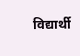विद्यार्थी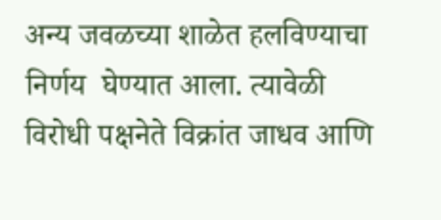अन्य जवळच्या शाळेत हलविण्याचा निर्णय  घेण्यात आला. त्यावेळी विरोधी पक्षनेते विक्रांत जाधव आणि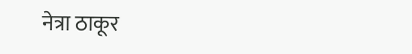नेत्रा ठाकूर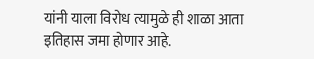यांनी याला विरोध त्यामुळे ही शाळा आता इतिहास जमा होणार आहे.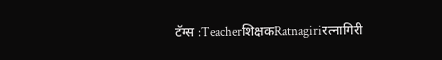टॅग्स :Teacherशिक्षकRatnagiriरत्नागिरी